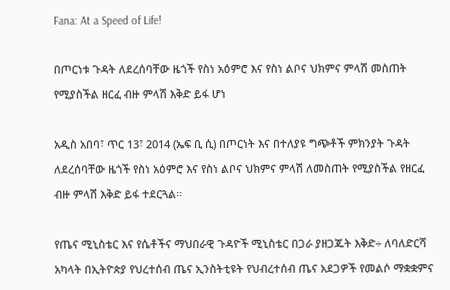Fana: At a Speed of Life!

በጦርነቱ ጉዳት ለደረሰባቸው ዜጎች የስነ አዕምሮ እና የስነ ልቦና ህክምና ምላሽ መስጠት የሚያስችል ዘርፈ ብዙ ምላሽ እቅድ ይፋ ሆነ

አዲስ አበባ፣ ጥር 13፣ 2014 (ኤፍ ቢ ሲ) በጦርነት እና በተለያዩ ግጭቶች ምክንያት ጉዳት ለደረሰባቸው ዜጎች የስነ አዕምሮ እና የስነ ልቦና ህክምና ምላሽ ለመስጠት የሚያስችል የዘርፈ ብዙ ምላሽ እቅድ ይፋ ተደርጓል፡፡

የጤና ሚኒስቴር እና የሴቶችና ማህበራዊ ጉዳዮች ሚኒስቴር በጋራ ያዘጋጁት እቅድ÷ ለባለድርሻ አካላት በኢትዮጵያ የህረተሰብ ጤና ኢንስትቲዩት የህብረተሰብ ጤና አደጋዎች የመልሶ ማቋቋምና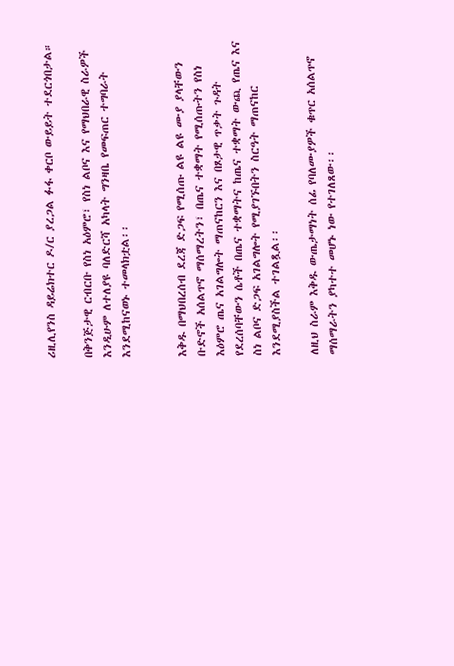ሪዚሊየንስ ዳይሬክተር ዶ/ር ያረጋል ፉፋ ቀርቦ ውይይት ተደርጎበታል።

በቅንጅታዊ ርብርቡ የስነ አዕምሮ፣ የስነ ልቦና እና የማህበራዊ ስራዎች እንዲሁም ለተለያዩ ባለድርሻ አካላት ግንዛቤ የመፍጠር ተግባራት እንደሚከናወኑ ተመላክቷል፡፡


እቅዱ በማህበረሰብ ደረጃ ድጋፍ የሚሰጡ ልዩ ልዩ ሙያ ያላቸውን ቡድኖች አሰልጥኖ ማሰማረትን፣ በጤና ተቋማት የሚሰጡትን የስነ እዕምሮ ጤና አገልግሎት ማጠናከርን እና በጾታዊ ጥቃት ጉዳት የደረሰባቸውን ሴቶች በጤና ተቋማትና ከጤና ተቋማት ውጪ የጤና እና ስነ ልቦና ድጋፍ አገልግሎት የሚያገኙበትን ስርዓት ማጠናከር እንደሚያስችል ተገልጿል፡፡

ለዚህ ስራም እቅዱ ውጤታማነት ሰፊ የባለሙያዎች ቁጥር አሰልጥኖ ማሰማራትን ያካተተ መሆኑ ነው የተገለጸው፡፡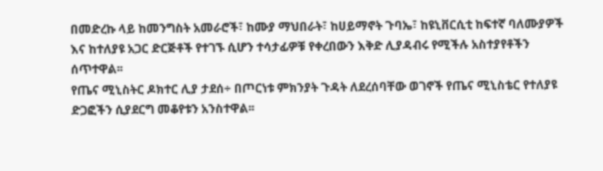በመድረኩ ላይ ከመንግስት አመራሮች፣ ከሙያ ማህበራት፣ ከሀይማኖት ጉባኤ፣ ከዩኒቨርሲቲ ከፍተኛ ባለሙያዎች እና ከተለያዩ አጋር ድርጅቶች የተገኙ ሲሆን ተሳታፊዎቹ የቀረበውን እቅድ ሊያዳብሩ የሚችሉ አስተያየቶችን ሰጥተዋል፡፡
የጤና ሚኒስትር ዶክተር ሊያ ታደሰ÷ በጦርነቱ ምክንያት ጉዳት ለደረሰባቸው ወገኖች የጤና ሚኒስቴር የተለያዩ ድጋፎችን ሲያደርግ መቆየቱን አንስተዋል፡፡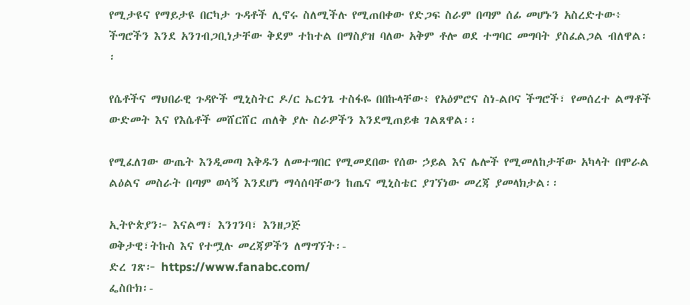የሚታዩና የማይታዩ በርካታ ጉዳቶች ሊኖሩ ስለሚችሉ የሚጠበቀው የድጋፍ ስራም በጣም ሰፊ መሆኑን አስረድተው፥ ችግሮችን እንደ አንገብጋቢነታቸው ቅደም ተከተል በማስያዝ ባለው አቅም ቶሎ ወደ ተግባር መግባት ያስፈልጋል ብለዋል፡፡

የሴቶችና ማህበራዊ ጉዳዮች ሚኒስትር ዶ/ር ኤርጎጌ ተስፋዬ በበኩላቸው፥ የአዕምሮና ስነ-ልቦና ችግሮች፣ የመሰረተ ልማቶች ውድመት እና የእሴቶች መሸርሸር ጠለቅ ያሉ ስራዎችን እንደሚጠይቁ ገልጸዋል፡፡

የሚፈለገው ውጤት እንዲመጣ እቅዱን ለመተግበር የሚመደበው የሰው ኃይል እና ሌሎች የሚመለከታቸው አካላት በሞራል ልዕልና መስራት በጣም ወሳኝ እንደሆነ ማሳሰባቸውን ከጤና ሚኒስቴር ያገኘነው መረጃ ያመላክታል፡፡

ኢትዮጵያን፦ እናልማ፣ እንገንባ፣ እንዘጋጅ
ወቅታዊ፣ትኩስ እና የተሟሉ መረጃዎችን ለማግኘት፡-
ድረ ገጽ፦ https://www.fanabc.com/
ፌስቡክ፡-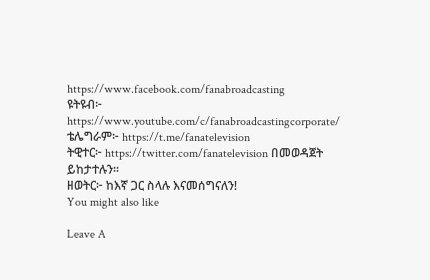https://www.facebook.com/fanabroadcasting
ዩትዩብ፦ https://www.youtube.com/c/fanabroadcastingcorporate/
ቴሌግራም፦ https://t.me/fanatelevision
ትዊተር፦ https://twitter.com/fanatelevision በመወዳጀት ይከታተሉን፡፡
ዘወትር፦ ከእኛ ጋር ስላሉ እናመሰግናለን!
You might also like

Leave A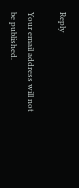Reply

Your email address will not be published.